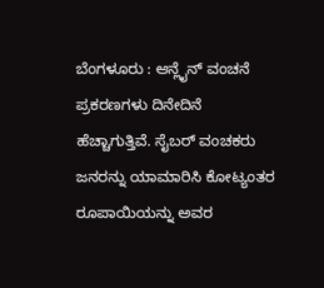ಬೆಂಗಳೂರು : ಆನ್ಲೈನ್ ವಂಚನೆ ಪ್ರಕರಣಗಳು ದಿನೇದಿನೆ ಹೆಚ್ಚಾಗುತ್ತಿವೆ. ಸೈಬರ್ ವಂಚಕರು ಜನರನ್ನು ಯಾಮಾರಿಸಿ ಕೋಟ್ಯಂತರ ರೂಪಾಯಿಯನ್ನು ಅವರ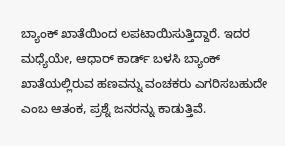ಬ್ಯಾಂಕ್ ಖಾತೆಯಿಂದ ಲಪಟಾಯಿಸುತ್ತಿದ್ದಾರೆ. ಇದರ ಮಧ್ಯೆಯೇ, ಆಧಾರ್ ಕಾರ್ಡ್ ಬಳಸಿ ಬ್ಯಾಂಕ್ ಖಾತೆಯಲ್ಲಿರುವ ಹಣವನ್ನು ವಂಚಕರು ಎಗರಿಸಬಹುದೇ ಎಂಬ ಆತಂಕ, ಪ್ರಶ್ನೆ ಜನರನ್ನು ಕಾಡುತ್ತಿವೆ.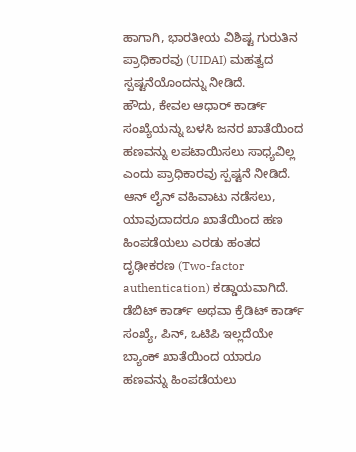ಹಾಗಾಗಿ, ಭಾರತೀಯ ವಿಶಿಷ್ಟ ಗುರುತಿನ ಪ್ರಾಧಿಕಾರವು (UIDAI) ಮಹತ್ವದ ಸ್ಪಷ್ಟನೆಯೊಂದನ್ನು ನೀಡಿದೆ.
ಹೌದು, ಕೇವಲ ಆಧಾರ್ ಕಾರ್ಡ್ ಸಂಖ್ಯೆಯನ್ನು ಬಳಸಿ ಜನರ ಖಾತೆಯಿಂದ ಹಣವನ್ನು ಲಪಟಾಯಿಸಲು ಸಾಧ್ಯವಿಲ್ಲ ಎಂದು ಪ್ರಾಧಿಕಾರವು ಸ್ಪಷ್ಟನೆ ನೀಡಿದೆ. ಆನ್ ಲೈನ್ ವಹಿವಾಟು ನಡೆಸಲು, ಯಾವುದಾದರೂ ಖಾತೆಯಿಂದ ಹಣ ಹಿಂಪಡೆಯಲು ಎರಡು ಹಂತದ ದೃಢೀಕರಣ (Two-factor authentication) ಕಡ್ಡಾಯವಾಗಿದೆ. ಡೆಬಿಟ್ ಕಾರ್ಡ್ ಅಥವಾ ಕ್ರೆಡಿಟ್ ಕಾರ್ಡ್ ಸಂಖ್ಯೆ, ಪಿನ್, ಒಟಿಪಿ ಇಲ್ಲದೆಯೇ ಬ್ಯಾಂಕ್ ಖಾತೆಯಿಂದ ಯಾರೂ ಹಣವನ್ನು ಹಿಂಪಡೆಯಲು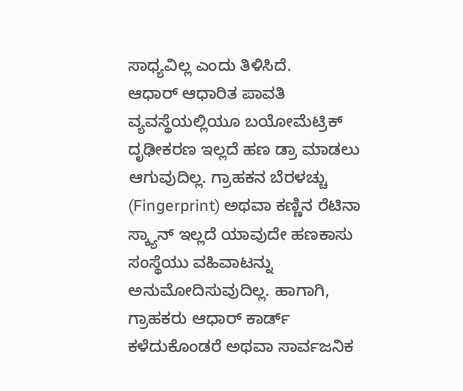ಸಾಧ್ಯವಿಲ್ಲ ಎಂದು ತಿಳಿಸಿದೆ.
ಆಧಾರ್ ಆಧಾರಿತ ಪಾವತಿ ವ್ಯವಸ್ಥೆಯಲ್ಲಿಯೂ ಬಯೋಮೆಟ್ರಿಕ್ ದೃಢೀಕರಣ ಇಲ್ಲದೆ ಹಣ ಡ್ರಾ ಮಾಡಲು ಆಗುವುದಿಲ್ಲ. ಗ್ರಾಹಕನ ಬೆರಳಚ್ಚು (Fingerprint) ಅಥವಾ ಕಣ್ಣಿನ ರೆಟಿನಾ ಸ್ಕ್ಯಾನ್ ಇಲ್ಲದೆ ಯಾವುದೇ ಹಣಕಾಸು ಸಂಸ್ಥೆಯು ವಹಿವಾಟನ್ನು ಅನುಮೋದಿಸುವುದಿಲ್ಲ. ಹಾಗಾಗಿ, ಗ್ರಾಹಕರು ಆಧಾರ್ ಕಾರ್ಡ್ ಕಳೆದುಕೊಂಡರೆ ಅಥವಾ ಸಾರ್ವಜನಿಕ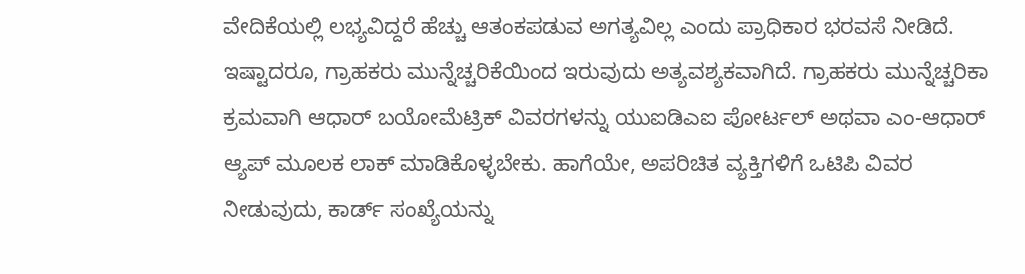ವೇದಿಕೆಯಲ್ಲಿ ಲಭ್ಯವಿದ್ದರೆ ಹೆಚ್ಚು ಆತಂಕಪಡುವ ಅಗತ್ಯವಿಲ್ಲ ಎಂದು ಪ್ರಾಧಿಕಾರ ಭರವಸೆ ನೀಡಿದೆ.
ಇಷ್ಟಾದರೂ, ಗ್ರಾಹಕರು ಮುನ್ನೆಚ್ಚರಿಕೆಯಿಂದ ಇರುವುದು ಅತ್ಯವಶ್ಯಕವಾಗಿದೆ. ಗ್ರಾಹಕರು ಮುನ್ನೆಚ್ಚರಿಕಾ ಕ್ರಮವಾಗಿ ಆಧಾರ್ ಬಯೋಮೆಟ್ರಿಕ್ ವಿವರಗಳನ್ನು ಯುಐಡಿಎಐ ಪೋರ್ಟಲ್ ಅಥವಾ ಎಂ-ಆಧಾರ್ ಆ್ಯಪ್ ಮೂಲಕ ಲಾಕ್ ಮಾಡಿಕೊಳ್ಳಬೇಕು. ಹಾಗೆಯೇ, ಅಪರಿಚಿತ ವ್ಯಕ್ತಿಗಳಿಗೆ ಒಟಿಪಿ ವಿವರ ನೀಡುವುದು, ಕಾರ್ಡ್ ಸಂಖ್ಯೆಯನ್ನು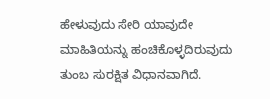ಹೇಳುವುದು ಸೇರಿ ಯಾವುದೇ ಮಾಹಿತಿಯನ್ನು ಹಂಚಿಕೊಳ್ಳದಿರುವುದು ತುಂಬ ಸುರಕ್ಷಿತ ವಿಧಾನವಾಗಿದೆ.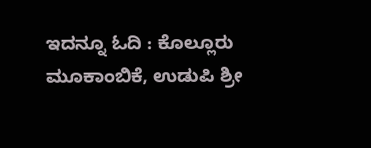ಇದನ್ನೂ ಓದಿ : ಕೊಲ್ಲೂರು ಮೂಕಾಂಬಿಕೆ, ಉಡುಪಿ ಶ್ರೀ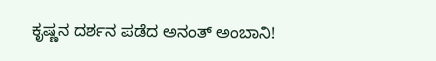ಕೃಷ್ಣನ ದರ್ಶನ ಪಡೆದ ಅನಂತ್ ಅಂಬಾನಿ!